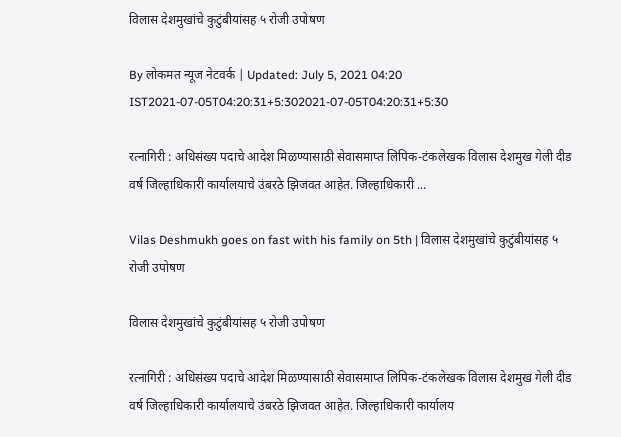विलास देशमुखांचे कुटुंबीयांसह ५ रोजी उपोषण

By लोकमत न्यूज नेटवर्क | Updated: July 5, 2021 04:20 IST2021-07-05T04:20:31+5:302021-07-05T04:20:31+5:30

रत्नागिरी : अधिसंख्य पदाचे आदेश मिळण्यासाठी सेवासमाप्त लिपिक-टंकलेखक विलास देशमुख गेली दीड वर्ष जिल्हाधिकारी कार्यालयाचे उंबरठे झिजवत आहेत. जिल्हाधिकारी ...

Vilas Deshmukh goes on fast with his family on 5th | विलास देशमुखांचे कुटुंबीयांसह ५ रोजी उपोषण

विलास देशमुखांचे कुटुंबीयांसह ५ रोजी उपोषण

रत्नागिरी : अधिसंख्य पदाचे आदेश मिळण्यासाठी सेवासमाप्त लिपिक-टंकलेखक विलास देशमुख गेली दीड वर्ष जिल्हाधिकारी कार्यालयाचे उंबरठे झिजवत आहेत. जिल्हाधिकारी कार्यालय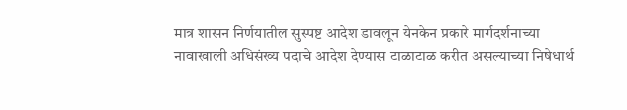मात्र शासन निर्णयातील सुस्पष्ट आदेश डावलून येनकेन प्रकारे मार्गदर्शनाच्या नावाखाली अधिसंख्य पदाचे आदेश देण्यास टाळाटाळ करीत असल्याच्या निषेधार्थ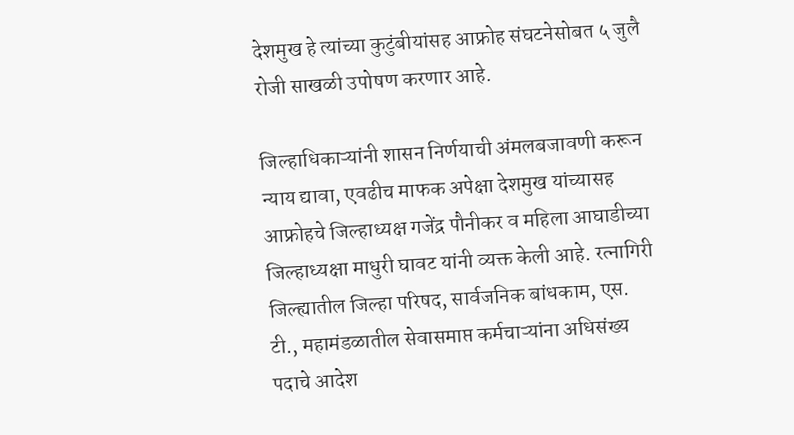देशमुख हे त्यांच्या कुटुंबीयांसह आफ्रोह संघटनेसोबत ५ जुलै रोजी साखळी उपोषण करणार आहे.

जिल्हाधिकाऱ्यांनी शासन निर्णयाची अंमलबजावणी करून न्याय द्यावा, एवढीच माफक अपेक्षा देशमुख यांच्यासह आफ्रोहचे जिल्हाध्यक्ष गजेंद्र पौनीकर व महिला आघाडीच्या जिल्हाध्यक्षा माधुरी घावट यांनी व्यक्त केली आहे. रत्नागिरी जिल्ह्यातील जिल्हा परिषद, सार्वजनिक बांधकाम, एस. टी., महामंडळातील सेवासमाप्त कर्मचाऱ्यांना अधिसंख्य पदाचे आदेश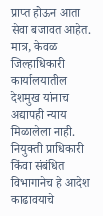प्राप्त होऊन आता सेवा बजावत आहेत. मात्र, केवळ जिल्हाधिकारी कार्यालयातील देशमुख यांनाच अद्यापही न्याय मिळालेला नाही. नियुक्ती प्राधिकारी किंवा संबंधित विभागानेच हे आदेश काढावयाचे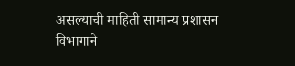असल्याची माहिती सामान्य प्रशासन विभागाने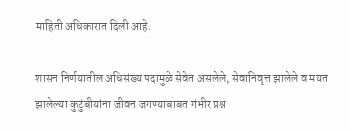माहिती अधिकारात दिली आहे.

शासन निर्णयातील अधिसंख्य पदामुळे सेवेत असलेले, सेवानिवृत्त झालेले व मयत झालेल्या कुटुंबीयांना जीवन जगण्याबाबत गंभीर प्रश्न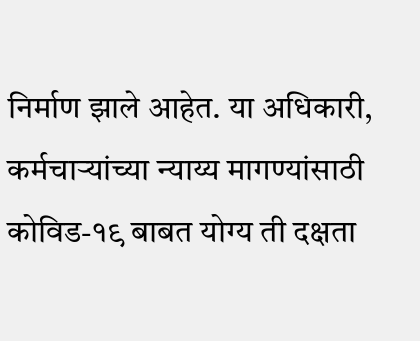निर्माण झाले आहेत. या अधिकारी, कर्मचाऱ्यांच्या न्याय्य मागण्यांसाठी कोविड-१९ बाबत योग्य ती दक्षता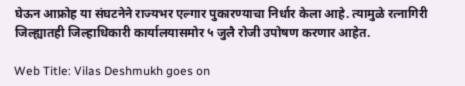घेऊन आफ्रोह या संघटनेने राज्यभर एल्गार पुकारण्याचा निर्धार केला आहे. त्यामुळे रत्नागिरी जिल्ह्यातही जिल्हाधिकारी कार्यालयासमोर ५ जुलै रोजी उपोषण करणार आहेत.

Web Title: Vilas Deshmukh goes on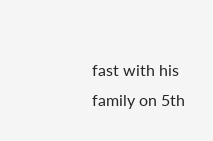fast with his family on 5th